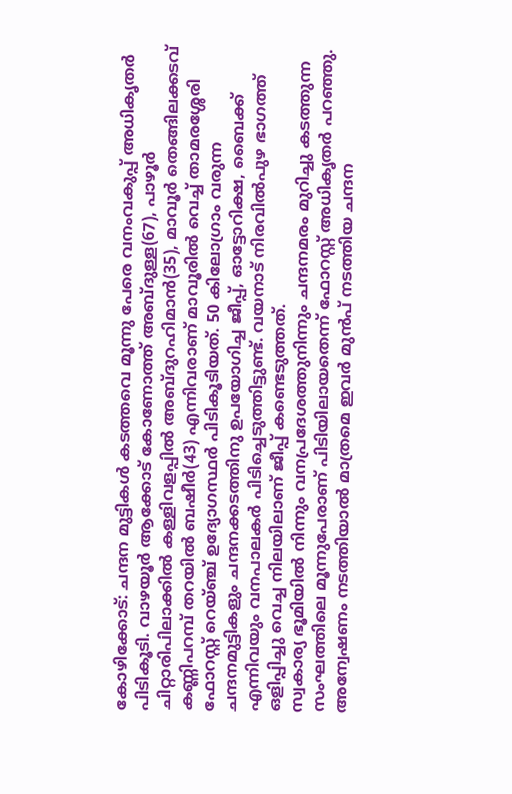കോഴിക്കോട്: ചന്ദന മുട്ടികൾ കടത്തവെ മൂന്നു പേരെ വനംവകുപ്പ് അധികൃതർ പിടികൂടി. വാഴയൂർ ആക്കോട് കോണോത്ത് അബ്ദുള്ള(67), പാഴൂർ ചിറ്റാരിപിലാക്കിൽ കള്ളിവളപ്പിൽ അബ്ദുറഹിമാൻ(35), മാവൂർ തെങ്ങിലക്കടവ് കണ്ണിപറമ്പ് തറയിൽ ബഷീർ(43) എന്നിവരാണ് മാവൂരിൽ വെച്ച് താമരശ്ശേരി ഫോറസ്റ്റ് റെയ്ഞ്ച് ഉദ്യോഗസ്ഥർ പിടികൂടിയത്. 50 കിലോഗ്രാം വരുന്ന ചന്ദനമുട്ടികളും ചന്ദനക്കടത്തിനു ഉപയോഗിച്ച ജീപ്പ്, ഓട്ടോറിക്ഷ, ബൈക്ക് എന്നിവയും വനപാലകർ പിടിച്ചെടുത്തിട്ടുണ്ട്. വയനാട് നിരവിൽപുഴ ഭാഗത്ത് ഒളിപ്പിച്ചു വെച്ച നിലയിലാണ് ജീപ്പ് കണ്ടെടുത്തത്.
സ്വകാര്യ ഭൂമിയിൽ നിന്നും വനപ്രദേശത്തുനിന്നും ചന്ദനമരം മുറിച്ചു കടത്തുന്ന സംഘത്തിലെ മൂന്നുപേരാണ് പിടിയിലായതെന്ന് ഫോറസ്റ്റ് അധികൃതർ പറഞ്ഞു. അന്വേഷണം നടത്തിയാൽ മാത്രമെ ഇവർ മുൻപ് നടത്തിയ ചന്ദന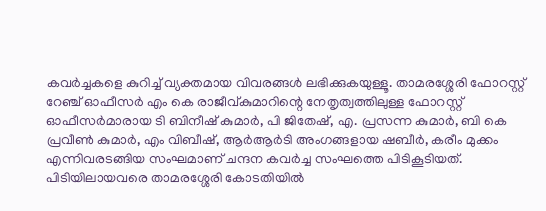കവർച്ചകളെ കുറിച്ച് വ്യക്തമായ വിവരങ്ങൾ ലഭിക്കുകയുള്ളൂ. താമരശ്ശേരി ഫോറസ്റ്റ് റേഞ്ച് ഓഫീസർ എം കെ രാജീവ്കുമാറിന്റെ നേതൃത്വത്തിലുള്ള ഫോറസ്റ്റ് ഓഫീസർമാരായ ടി ബിനീഷ് കുമാർ, പി ജിതേഷ്, എ. പ്രസന്ന കുമാർ, ബി കെ പ്രവീൺ കുമാർ, എം വിബീഷ്, ആർആർടി അംഗങ്ങളായ ഷബീർ, കരീം മുക്കം എന്നിവരടങ്ങിയ സംഘമാണ് ചന്ദന കവർച്ച സംഘത്തെ പിടികൂടിയത്. പിടിയിലായവരെ താമരശ്ശേരി കോടതിയിൽ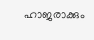ഹാജരാക്കും